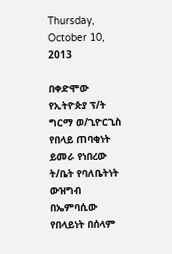Thursday, October 10, 2013

በቀድሞው የኢትዮጵያ ፕ/ት ግርማ ወ/ጊዮርጊስ የበላይ ጠባቂነት ይመራ የነበረው ት/ቤት የባለቤትነት ውዝግብ በኤምባሲው የበላይነት በሰላም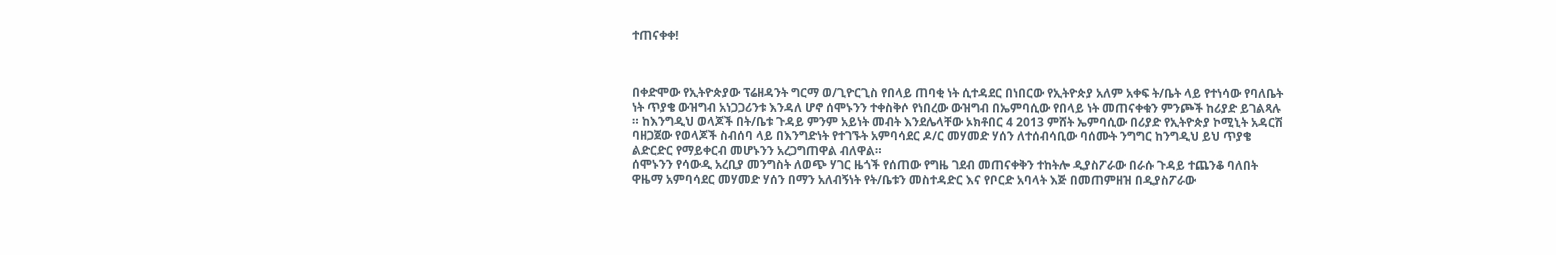ተጠናቀቀ!



በቀድሞው የኢትዮጵያው ፕሬዘዳንት ግርማ ወ/ጊዮርጊስ የበላይ ጠባቂ ነት ሲተዳደር በነበርው የኢትዮጵያ አለም አቀፍ ት/ቤት ላይ የተነሳው የባለቤት ነት ጥያቄ ውዝግብ አነጋጋሪንቱ እንዳለ ሆኖ ሰሞኑንን ተቀስቅሶ የነበረው ውዝግብ በኤምባሲው የበላይ ነት መጠናቀቁን ምንጮች ከሪያድ ይገልጻሉ ። ከእንግዲህ ወላጆች በት/ቤቱ ጉዳይ ምንም አይነት መብት እንደሌላቸው ኦክቶበር 4 2013 ምሸት ኤምባሲው በሪያድ የኢትዮጵያ ኮሚኒት አዳርሽ ባዘጋጀው የወላጆች ስብሰባ ላይ በእንግድነት የተገኙት አምባሳደር ዶ/ር መሃመድ ሃሰን ለተሰብሳቢው ባሰሙት ንግግር ከንግዲህ ይህ ጥያቄ ልድርድር የማይቀርብ መሆኑንን አረጋግጠዋል ብለዋል።
ሰሞኑንን የሳውዲ አረቢያ መንግስት ለወጭ ሃገር ዜጎች የሰጠው የግዜ ገደብ መጠናቀቅን ተከትሎ ዲያስፖራው በራሱ ጉዳይ ተጨንቆ ባለበት ዋዜማ አምባሳደር መሃመድ ሃሰን በማን አለብኝነት የት/ቤቱን መስተዳድር እና የቦርድ አባላት እጅ በመጠምዘዝ በዲያስፖራው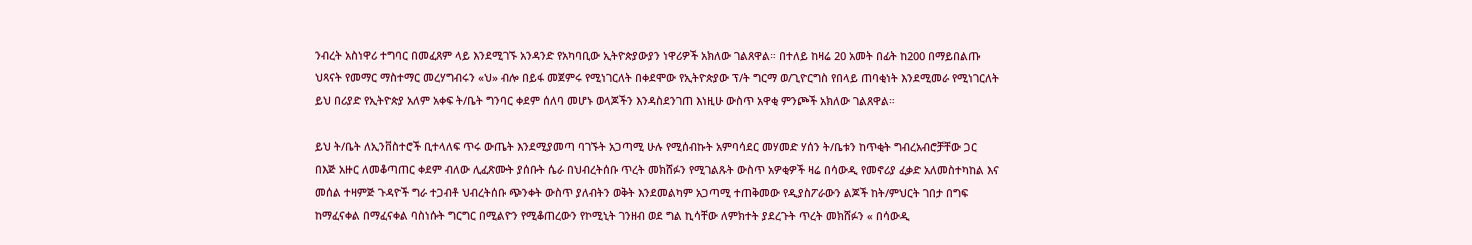ንብረት አስነዋሪ ተግባር በመፈጸም ላይ እንደሚገኙ አንዳንድ የአካባቢው ኢትዮጵያውያን ነዋሪዎች አክለው ገልጸዋል። በተለይ ከዛሬ 20 አመት በፊት ከ200 በማይበልጡ ህጻናት የመማር ማስተማር መረሃግብሩን «ህ» ብሎ በይፋ መጀምሩ የሚነገርለት በቀደሞው የኢትዮጵያው ፕ/ት ግርማ ወ/ጊዮርግስ የበላይ ጠባቂነት እንደሚመራ የሚነገርለት ይህ በሪያድ የኢትዮጵያ አለም አቀፍ ት/ቤት ግንባር ቀደም ሰለባ መሆኑ ወላጆችን እንዳስደንገጠ እነዚሁ ውስጥ አዋቂ ምንጮች አክለው ገልጸዋል።

ይህ ት/ቤት ለኢንቨስተሮች ቢተላለፍ ጥሩ ውጤት እንደሚያመጣ ባገኙት አጋጣሚ ሁሉ የሚሰብኩት አምባሳደር መሃመድ ሃሰን ት/ቤቱን ከጥቂት ግብረአብሮቻቸው ጋር በእጅ አዙር ለመቆጣጠር ቀደም ብለው ሊፈጽሙት ያሰቡት ሴራ በህብረትሰቡ ጥረት መክሸፉን የሚገልጹት ውስጥ አዎቂዎች ዛሬ በሳውዲ የመኖሪያ ፈቃድ አለመስተካከል እና መሰል ተዛምጅ ጉዳዮች ግራ ተጋብቶ ህብረትሰቡ ጭንቀት ውስጥ ያለብትን ወቅት እንደመልካም አጋጣሚ ተጠቅመው የዲያስፖራውን ልጆች ከት/ምህርት ገበታ በግፍ ከማፈናቀል በማፈናቀል ባስነሱት ግርግር በሚልዮን የሚቆጠረውን የኮሚኒት ገንዘብ ወደ ግል ኪሳቸው ለምክተት ያደረጉት ጥረት መክሸፉን « በሳውዲ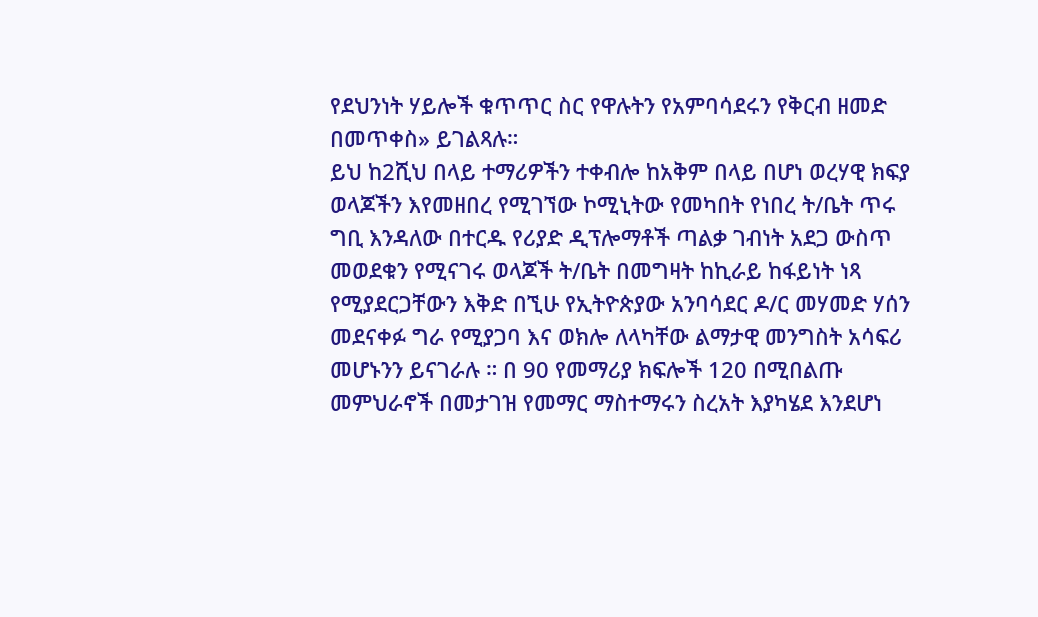የደህንነት ሃይሎች ቁጥጥር ስር የዋሉትን የአምባሳደሩን የቅርብ ዘመድ በመጥቀስ» ይገልጻሉ።
ይህ ከ2ሺህ በላይ ተማሪዎችን ተቀብሎ ከአቅም በላይ በሆነ ወረሃዊ ክፍያ ወላጆችን እየመዘበረ የሚገኘው ኮሚኒትው የመካበት የነበረ ት/ቤት ጥሩ ግቢ እንዳለው በተርዱ የሪያድ ዲፕሎማቶች ጣልቃ ገብነት አደጋ ውስጥ መወደቁን የሚናገሩ ወላጆች ት/ቤት በመግዛት ከኪራይ ከፋይነት ነጻ የሚያደርጋቸውን እቅድ በኚሁ የኢትዮጵያው አንባሳደር ዶ/ር መሃመድ ሃሰን መደናቀፉ ግራ የሚያጋባ እና ወክሎ ለላካቸው ልማታዊ መንግስት አሳፍሪ መሆኑንን ይናገራሉ ። በ 90 የመማሪያ ክፍሎች 120 በሚበልጡ መምህራኖች በመታገዝ የመማር ማስተማሩን ስረአት እያካሄደ እንደሆነ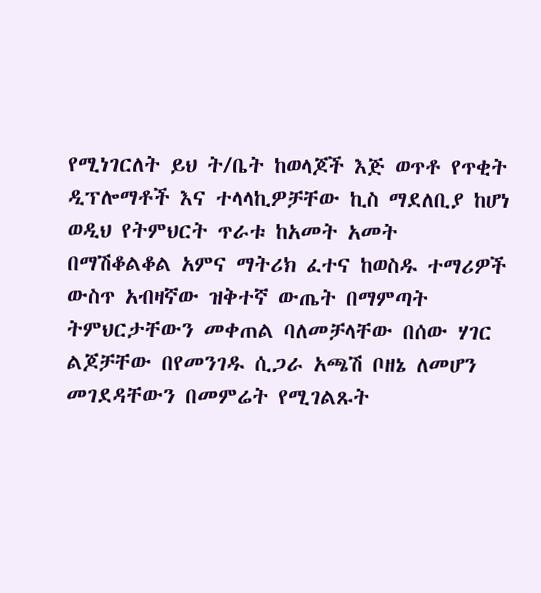የሚነገርለት ይህ ት/ቤት ከወላጆች እጅ ወጥቶ የጥቂት ዲፕሎማቶች እና ተላላኪዎቻቸው ኪስ ማደለቢያ ከሆነ ወዲህ የትምህርት ጥራቱ ከአመት አመት በማሽቆልቆል አምና ማትሪክ ፈተና ከወስዱ ተማሪዎች ውስጥ አብዛኛው ዝቅተኛ ውጤት በማምጣት ትምህርታቸውን መቀጠል ባለመቻላቸው በሰው ሃገር ልጆቻቸው በየመንገዱ ሲጋራ አጫሽ ቦዘኔ ለመሆን መገደዳቸውን በመምሬት የሚገልጹት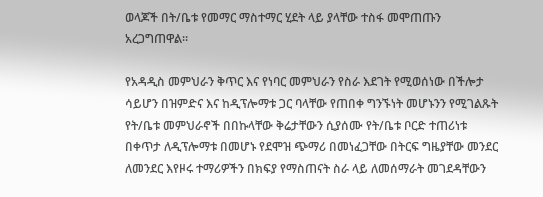ወላጆች በት/ቤቱ የመማር ማስተማር ሂደት ላይ ያላቸው ተስፋ መሞጠጡን አረጋግጠዋል።

የአዳዲስ መምህራን ቅጥር እና የነባር መምህራን የስራ እደገት የሚወሰነው በችሎታ ሳይሆን በዝምድና እና ከዲፕሎማቱ ጋር ባላቸው የጠበቀ ግንኙነት መሆኑንን የሚገልጹት የት/ቤቱ መምህራኖች በበኩላቸው ቅሬታቸውን ሲያሰሙ የት/ቤቱ ቦርድ ተጠሪነቱ በቀጥታ ለዲፕሎማቱ በመሆኑ የደሞዝ ጭማሪ በመነፈጋቸው በትርፍ ግዜያቸው መንደር ለመንደር እየዞሩ ተማሪዎችን በክፍያ የማስጠናት ስራ ላይ ለመሰማራት መገደዳቸውን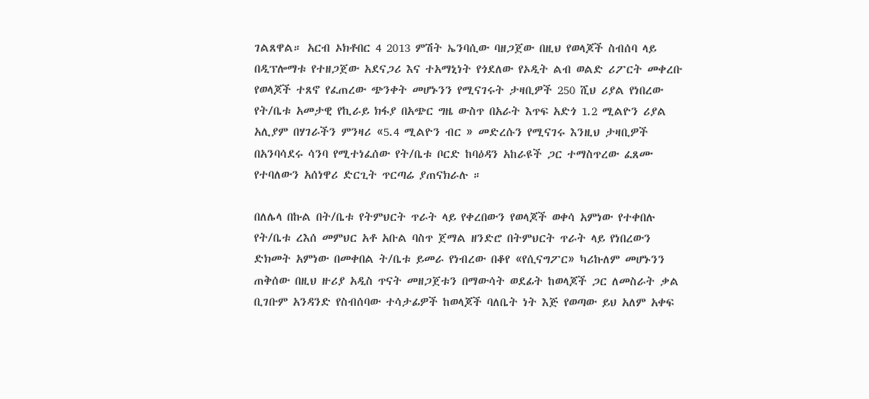ገልጸዋል። አርብ ኦክቶበር 4 2013 ምሽት ኤንባሲው ባዘጋጀው በዚህ የወላጆች ስብሰባ ላይ በዲፕሎማቱ የተዘጋጀው አደናጋሪ እና ተአማኒነት የጎደለው የኦዲት ልብ ወልድ ሪፖርት መቀረቡ የወላጆች ተጸኖ የፈጠረው ጭንቀት መሆኑንን የሚናገሩት ታዛቢዎች 250 ሺህ ሪያል የነበረው የት/ቤቱ አመታዊ የኪራይ ክፋያ በአጭር ግዜ ውስጥ በአራት እጥፍ አድጎ 1.2 ሚልዮን ሪያል አሊያም በሃገራችን ምንዛሪ «5.4 ሚልዮን ብር » መድረሱን የሚናገሩ እንዚህ ታዛቢዎች በአንባሳደሩ ሳንባ የሚተነፈሰው የት/ቤቱ ቦርድ ከባዕዳን አከራዩች ጋር ተማስጥረው ፈጸሙ የተባለውን አሰነዋሪ ድርጊት ጥርጣሬ ያጠናክራሉ ።

በለሌላ በኩል በት/ቤቱ የትምህርት ጥራት ላይ የቀረበውን የወላጆች ወቀሳ አምነው የተቀበሉ የት/ቤቱ ረእሰ መምህር አቶ አቡል ባስጥ ጀማል ዘንድሮ በትምህርት ጥራት ላይ የነበረውን ድክመት አምነው በመቀበል ት/ቤቱ ይመራ የነብረው በቆየ «የሲናግፖር» ካሪኩለም መሆኑንን ጠቅሰው በዚህ ዙሪያ አዲስ ጥናት መዘጋጀቱን በማውሳት ወደፊት ከወላጆች ጋር ለመስራት ቃል ቢገቡም አንዳንድ የስብሰባው ተሳታፊዎች ከወላጆች ባለቤት ነት እጅ የወጣው ይህ አለም አቀፍ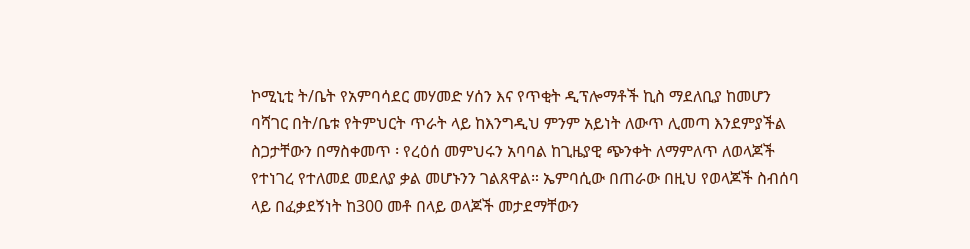ኮሚኒቲ ት/ቤት የአምባሳደር መሃመድ ሃሰን እና የጥቂት ዲፕሎማቶች ኪስ ማደለቢያ ከመሆን ባሻገር በት/ቤቱ የትምህርት ጥራት ላይ ከእንግዲህ ምንም አይነት ለውጥ ሊመጣ እንደምያችል ስጋታቸውን በማስቀመጥ ፡ የረዕሰ መምህሩን አባባል ከጊዜያዊ ጭንቀት ለማምለጥ ለወላጆች የተነገረ የተለመደ መደለያ ቃል መሆኑንን ገልጸዋል። ኤምባሲው በጠራው በዚህ የወላጆች ስብሰባ ላይ በፈቃደኝነት ከ300 መቶ በላይ ወላጆች መታደማቸውን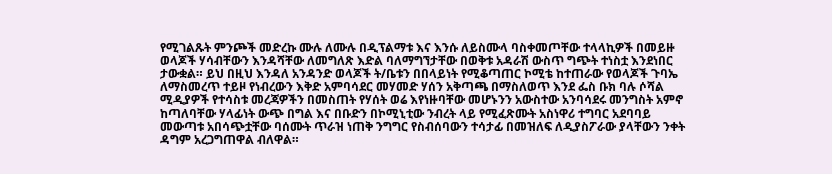የሚገልጹት ምንጮች መድረኩ ሙሉ ለሙሉ በዲፕልማቱ እና እንሱ ለይስሙላ ባስቀመጦቸው ተላላኪዎች በመይዙ ወላጆች ሃሳብቸውን እንዳሻቸው ለመግለጽ እድል ባለማግኘታቸው በወቅቱ አዳራሽ ውስጥ ግጭት ተነስቷ እንደነበር ታውቋል። ይህ በዚህ እንዳለ አንዳንድ ወላጆች ት/ቤቱን በበላይነት የሚቆጣጠር ኮሚቴ ከተጠራው የወላጆች ጉባኤ ለማስመረጥ ተይዞ የነብረውን እቅድ አምባሳደር መሃመድ ሃሰን አቅጣጫ በማስለወጥ እንደ ፌስ ቡክ ባሉ ሶሻል ሚዲያዎች የተሳስቱ መረጃዎችን በመስጠት የሃሰት ወሬ እየነዙባቸው መሆኑንን አውስተው አንባሳደሩ መንግስት አምኖ ከጣለባቸው ሃላፊነት ውጭ በግል እና በቡድን በኮሚኒቲው ንብረት ላይ የሚፈጽሙት አስነዋሪ ተግባር አደባባይ መውጣቱ አበሳጭቷቸው ባሰሙት ጥራዝ ነጠቅ ንግግር የስብሰባውን ተሳታፊ በመዝለፍ ለዲያስፖራው ያላቸውን ንቀት ዳግም አረጋግጠዋል ብለዋል።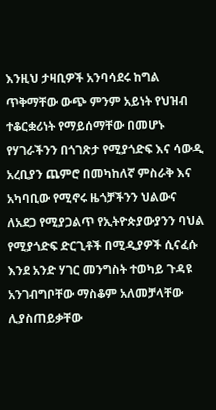እንዚህ ታዛቢዎች አንባሳደሩ ከግል ጥቅማቸው ውጭ ምንም አይነት የህዝብ ተቆርቋሪነት የማይሰማቸው በመሆኑ የሃገራችንን በጎገጽታ የሚያጎድፍ እና ሳውዲ አረቢያን ጨምሮ በመካከለኛ ምስራቅ እና አካባቢው የሚኖሩ ዜጎቻችንን ህልውና ለአደጋ የሚያጋልጥ የኢትዮጵያውያንን ባህል የሚያጎድፍ ድርጊቶች በሚዲያዎች ሲናፈሱ እንደ አንድ ሃገር መንግስት ተወካይ ጉዳዩ አንገብግቦቸው ማስቆም አለመቻላቸው ሊያስጠይቃቸው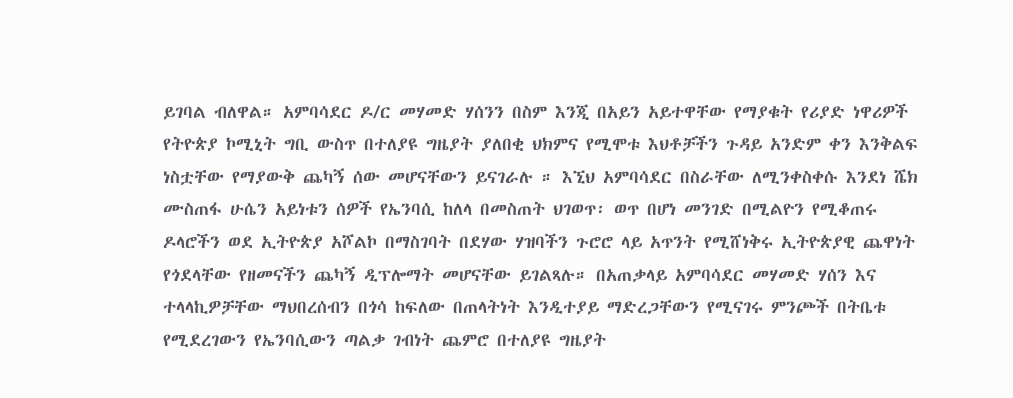ይገባል ብለዋል። አምባሳደር ዶ/ር መሃመድ ሃሰንን በስም እንጂ በአይን አይተዋቸው የማያቁት የሪያድ ነዋሪዎች የትዮጵያ ኮሚኒት ግቢ ውስጥ በተለያዩ ግዜያት ያለበቂ ህክምና የሚሞቱ እህቶቻችን ጉዳይ አንድም ቀን እንቅልፍ ነስቷቸው የማያውቅ ጨካኝ ሰው መሆናቸውን ይናገራሉ ። እኚህ አምባሳደር በስራቸው ለሚንቀስቀሱ እንደነ ሼክ ሙስጠፋ ሁሴን አይነቱን ሰዎች የኤንባሲ ከለላ በመስጠት ህገወጥ፡ ወጥ በሆነ መንገድ በሚልዮን የሚቆጠሩ ዶላሮችን ወደ ኢትዮጵያ አሾልኮ በማስገባት በደሃው ሃዝባችን ጉሮሮ ላይ አጥንት የሚሸነቅሩ ኢትዮጵያዊ ጨዋነት የጎደላቸው የዘመናችን ጨካኝ ዲፕሎማት መሆናቸው ይገልጻሉ። በአጠቃላይ አምባሳደር መሃመድ ሃሰን እና ተላላኪዎቻቸው ማህበረሰብን በጎሳ ከፍለው በጠላትነት እንዲተያይ ማድረጋቸውን የሚናገሩ ምንጮች በትቤቱ የሚደረገውን የኤንባሲውን ጣልቃ ገብነት ጨምሮ በተለያዩ ግዜያት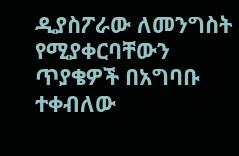ዲያስፖራው ለመንግስት የሚያቀርባቸውን ጥያቄዎች በአግባቡ ተቀብለው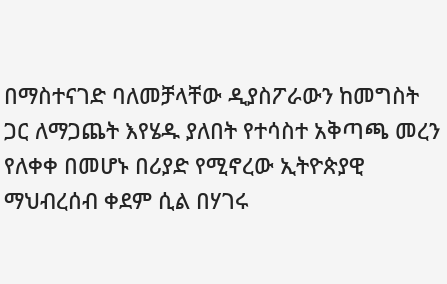በማስተናገድ ባለመቻላቸው ዲያስፖራውን ከመግስት ጋር ለማጋጨት እየሄዱ ያለበት የተሳስተ አቅጣጫ መረን የለቀቀ በመሆኑ በሪያድ የሚኖረው ኢትዮጵያዊ ማህብረሰብ ቀደም ሲል በሃገሩ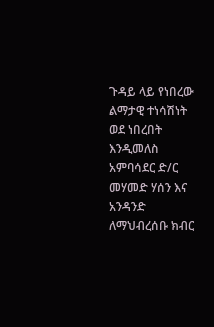ጉዳይ ላይ የነበረው ልማታዊ ተነሳሽነት ወደ ነበረበት እንዲመለስ አምባሳደር ድ/ር መሃመድ ሃሰን እና አንዳንድ ለማህብረሰቡ ክብር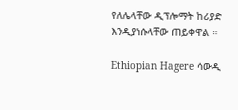የለሌላቸው ዲፕሎማት ከሪያድ እንዲያነሱላቸው ጠይቀዋል ።

Ethiopian Hagere ሳውዲ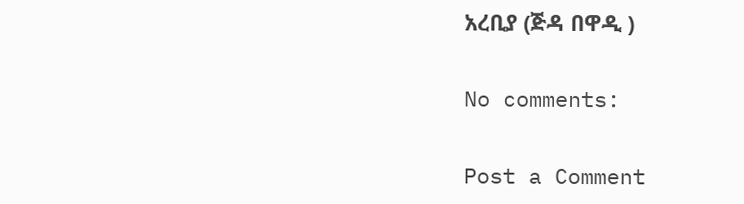አረቢያ (ጅዳ በዋዲ )

No comments:

Post a Comment